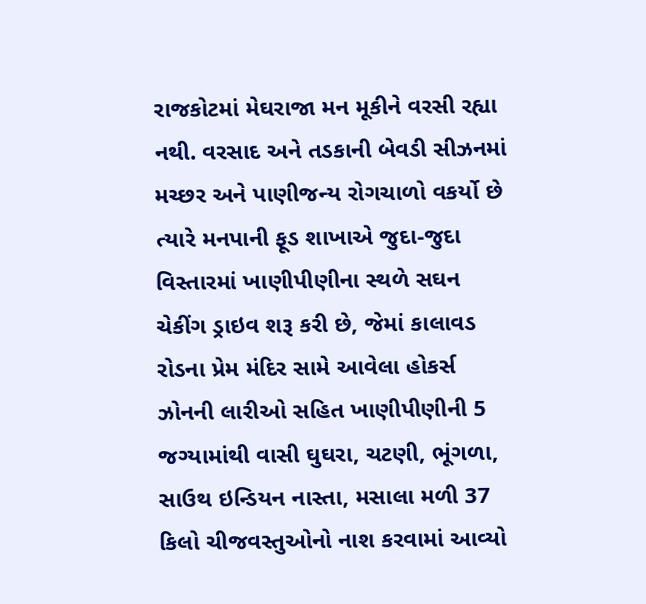રાજકોટમાં મેઘરાજા મન મૂકીને વરસી રહ્યા નથી. વરસાદ અને તડકાની બેવડી સીઝનમાં મચ્છર અને પાણીજન્ય રોગચાળો વકર્યો છે ત્યારે મનપાની ફૂડ શાખાએ જુદા-જુદા વિસ્તારમાં ખાણીપીણીના સ્થળે સઘન ચેકીંગ ડ્રાઇવ શરૂ કરી છે, જેમાં કાલાવડ રોડના પ્રેમ મંદિર સામે આવેલા હોકર્સ ઝોનની લારીઓ સહિત ખાણીપીણીની 5 જગ્યામાંથી વાસી ઘુઘરા, ચટણી, ભૂંગળા, સાઉથ ઇન્ડિયન નાસ્તા, મસાલા મળી 37 કિલો ચીજવસ્તુઓનો નાશ કરવામાં આવ્યો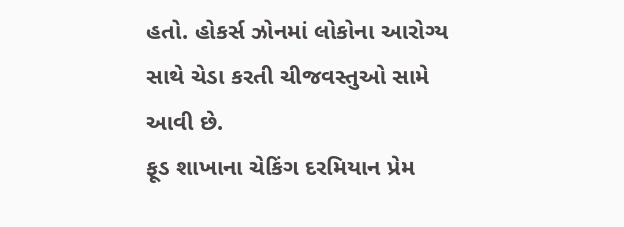હતો. હોકર્સ ઝોનમાં લોકોના આરોગ્ય સાથે ચેડા કરતી ચીજવસ્તુઓ સામે આવી છે.
ફૂડ શાખાના ચેકિંગ દરમિયાન પ્રેમ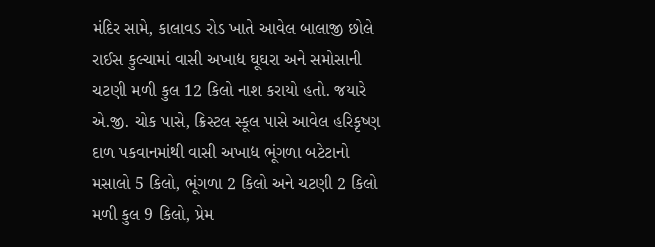મંદિર સામે, કાલાવડ રોડ ખાતે આવેલ બાલાજી છોલે રાઈસ કુલ્ચામાં વાસી અખાદ્ય ઘૂઘરા અને સમોસાની ચટણી મળી કુલ 12 કિલો નાશ કરાયો હતો. જયારે એ.જી. ચોક પાસે, ક્રિસ્ટલ સ્કૂલ પાસે આવેલ હરિકૃષ્ણ દાળ પકવાનમાંથી વાસી અખાદ્ય ભૂંગળા બટેટાનો મસાલો 5 કિલો, ભૂંગળા 2 કિલો અને ચટણી 2 કિલો મળી કુલ 9 કિલો, પ્રેમ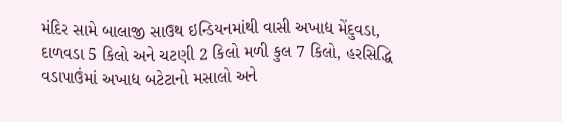મંદિર સામે બાલાજી સાઉથ ઇન્ડિયનમાંથી વાસી અખાદ્ય મેંદુવડા, દાળવડા 5 કિલો અને ચટણી 2 કિલો મળી કુલ 7 કિલો, હરસિદ્ધિ વડાપાઉંમાં અખાદ્ય બટેટાનો મસાલો અને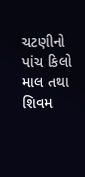ચટણીનો પાંચ કિલો માલ તથા શિવમ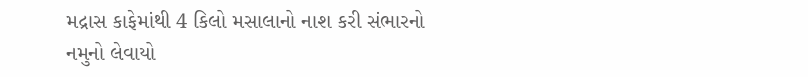મદ્રાસ કાફેમાંથી 4 કિલો મસાલાનો નાશ કરી સંભારનો નમુનો લેવાયો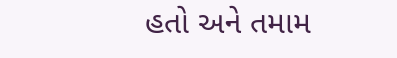હતો અને તમામ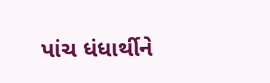પાંચ ધંધાર્થીને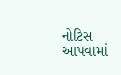નોટિસ આપવામાં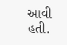આવી હતી.